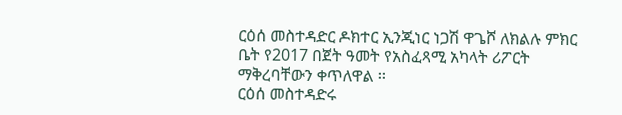ርዕሰ መስተዳድር ዶክተር ኢንጂነር ነጋሽ ዋጌሾ ለክልሉ ምክር ቤት የ2017 በጀት ዓመት የአስፈጻሚ አካላት ሪፖርት ማቅረባቸውን ቀጥለዋል ፡፡
ርዕሰ መስተዳድሩ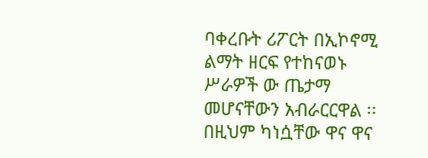ባቀረቡት ሪፖርት በኢኮኖሚ ልማት ዘርፍ የተከናወኑ ሥራዎች ው ጤታማ መሆናቸውን አብራርርዋል ፡፡በዚህም ካነሷቸው ዋና ዋና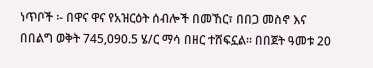ነጥቦች ፡- በዋና ዋና የአዝርዕት ሰብሎች በመኸር፣ በበጋ መስኖ እና በበልግ ወቅት 745,090.5 ሄ/ር ማሳ በዘር ተሸፍኗል፡፡ በበጀት ዓመቱ 20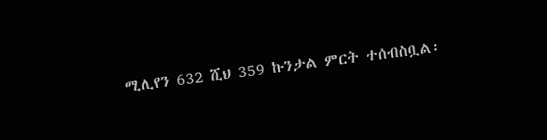ሚሊየን 632 ሺህ 359 ኩንታል ምርት ተሰብስቧል፡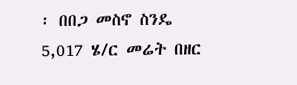፡ በበጋ መስኖ ስንዴ 5,017 ሄ/ር መሬት በዘር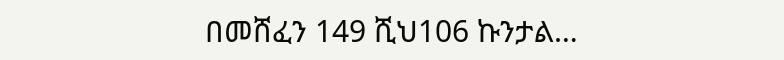በመሸፈን 149 ሺህ106 ኩንታል…